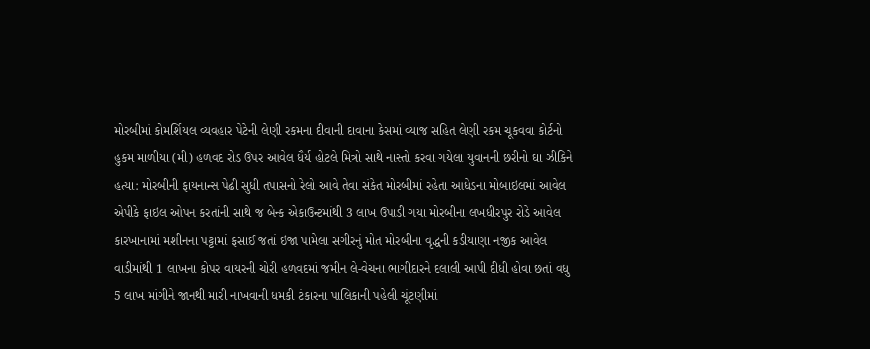મોરબીમાં કોમર્શિયલ વ્યવહાર પેટેની લેણી રકમના દીવાની દાવાના કેસમાં વ્યાજ સહિત લેણી રકમ ચૂકવવા કોર્ટનો હુકમ માળીયા (મી) હળવદ રોડ ઉપર આવેલ ધૈર્ય હોટલે મિત્રો સાથે નાસ્તો કરવા ગયેલા યુવાનની છરીનો ઘા ઝીકિને હત્યા: મોરબીની ફાયનાન્સ પેઢી સુધી તપાસનો રેલો આવે તેવા સંકેત મોરબીમાં રહેતા આધેડના મોબાઇલમાં આવેલ એપીકે ફાઇલ ઓપન કરતાંની સાથે જ બેન્ક એકાઉન્ટમાંથી 3 લાખ ઉપાડી ગયા મોરબીના લખધીરપુર રોડે આવેલ કારખાનામાં મશીનના પટ્ટામાં ફસાઈ જતાં ઇજા પામેલા સગીરનું મોત મોરબીના વૃદ્ધની કડીયાણા નજીક આવેલ વાડીમાંથી 1 લાખના કોપર વાયરની ચોરી હળવદમાં જમીન લે-વેચના ભાગીદારને દલાલી આપી દીધી હોવા છતાં વધુ 5 લાખ માંગીને જાનથી મારી નાખવાની ધમકી ટંકારના પાલિકાની પહેલી ચૂંટણીમાં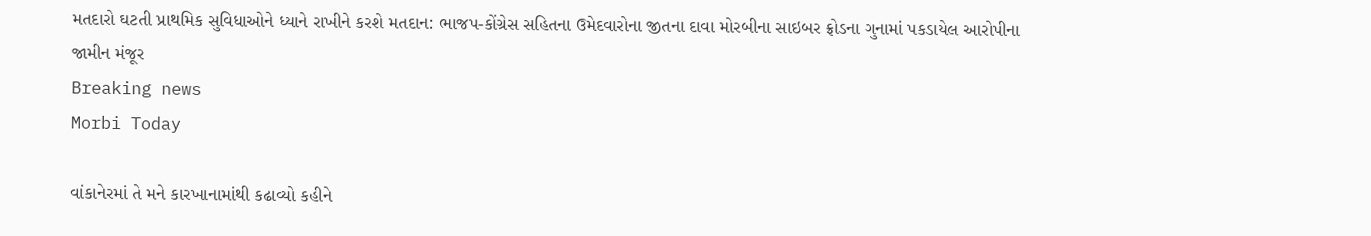મતદારો ઘટતી પ્રાથમિક સુવિધાઓને ધ્યાને રાખીને કરશે મતદાન: ભાજપ-કોંગ્રેસ સહિતના ઉમેદવારોના જીતના દાવા મોરબીના સાઇબર ફ્રોડના ગુનામાં પકડાયેલ આરોપીના જામીન મંજૂર
Breaking news
Morbi Today

વાંકાનેરમાં તે મને કારખાનામાંથી કઢાવ્યો કહીને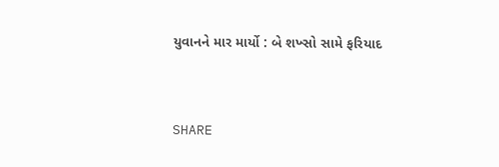યુવાનને માર માર્યો : બે શખ્સો સામે ફરિયાદ


SHARE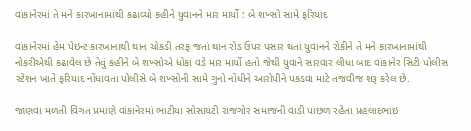વાંકાનેરમાં તે મને કારખાનામાંથી કઢાવ્યો કહીને યુવાનને માર માર્યો : બે શખ્સો સામે ફરિયાદ

વાંકાનેરમાં હેમ પેઇન્ટ કારખાનાથી થાન ચોકડી તરફ જતાં થાન રોડ ઉપર પસાર થતાં યુવાનને રોકીને તે મને કારખાનામાંથી નોકરીએથી કઢાવેલ છે તેવું કહીને બે શખ્સોએ ધોકા વડે માર માર્યો હતો જેથી યુવાને સારવાર લીધા બાદ વાંકાનેર સિટી પોલીસ સ્ટેશન ખાતે ફરિયાદ નોંધાવતા પોલીસે બે શખ્સોની સામે ગુનો નોંધીને આરોપીને પકડવા માટે તજવીજ શરૂ કરેલ છે.

જાણવા મળતી વિગત પ્રમાણે વાંકાનેરમાં ભાટીયા સોસાયટી રાજગોર સમાજની વાડી પાછળ રહેતા પ્રહલાદભાઇ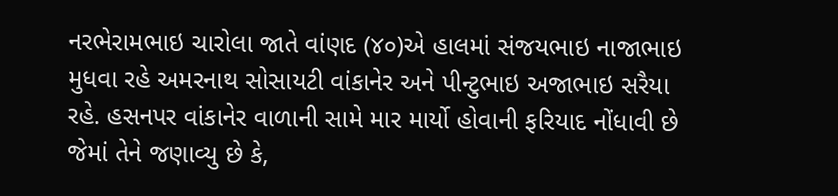નરભેરામભાઇ ચારોલા જાતે વાંણદ (૪૦)એ હાલમાં સંજયભાઇ નાજાભાઇ મુધવા રહે અમરનાથ સોસાયટી વાંકાનેર અને પીન્ટુભાઇ અજાભાઇ સરૈયા રહે. હસનપર વાંકાનેર વાળાની સામે માર માર્યો હોવાની ફરિયાદ નોંધાવી છે જેમાં તેને જણાવ્યુ છે કે,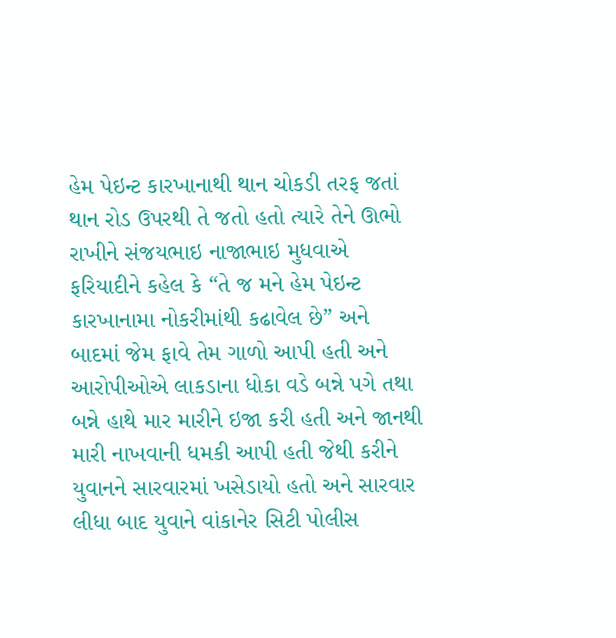હેમ પેઇન્ટ કારખાનાથી થાન ચોકડી તરફ જતાં થાન રોડ ઉપરથી તે જતો હતો ત્યારે તેને ઊભો રાખીને સંજયભાઇ નાજાભાઇ મુધવાએ ફરિયાદીને કહેલ કે “તે જ મને હેમ પેઇન્ટ કારખાનામા નોકરીમાંથી કઢાવેલ છે” અને બાદમાં જેમ ફાવે તેમ ગાળો આપી હતી અને આરોપીઓએ લાકડાના ધોકા વડે બન્ને પગે તથા બન્ને હાથે માર મારીને ઇજા કરી હતી અને જાનથી મારી નાખવાની ધમકી આપી હતી જેથી કરીને યુવાનને સારવારમાં ખસેડાયો હતો અને સારવાર લીધા બાદ યુવાને વાંકાનેર સિટી પોલીસ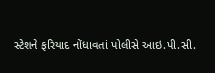સ્ટેશને ફરિયાદ નોંધાવતાં પોલીસે આઇ.પી.સી.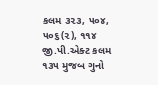કલમ ૩૨૩, ૫૦૪, ૫૦૬(૨), ૧૧૪ જી.પી.એક્ટ કલમ ૧૩૫ મુજબ ગુનો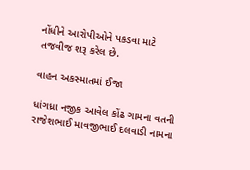નોંધીને આરોપીઓને પકડવા માટે તજવીજ શરૂ કરેલ છે.

વાહન અકસ્માતમાં ઈજા

ધાંગધ્રા નજીક આવેલ કોંઢ ગામના વતની રાજેશભાઈ માવજીભાઈ દલવાડી નામના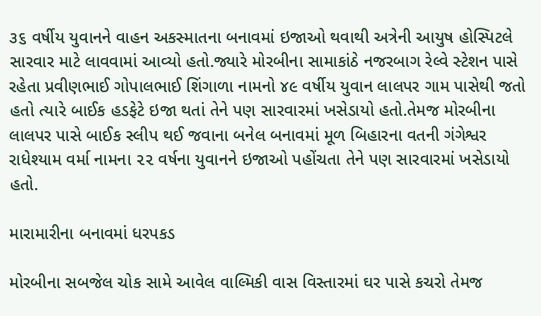૩૬ વર્ષીય યુવાનને વાહન અકસ્માતના બનાવમાં ઇજાઓ થવાથી અત્રેની આયુષ હોસ્પિટલે સારવાર માટે લાવવામાં આવ્યો હતો.જ્યારે મોરબીના સામાકાંઠે નજરબાગ રેલ્વે સ્ટેશન પાસે રહેતા પ્રવીણભાઈ ગોપાલભાઈ શિંગાળા નામનો ૪૯ વર્ષીય યુવાન લાલપર ગામ પાસેથી જતો હતો ત્યારે બાઈક હડફેટે ઇજા થતાં તેને પણ સારવારમાં ખસેડાયો હતો.તેમજ મોરબીના લાલપર પાસે બાઈક સ્લીપ થઈ જવાના બનેલ બનાવમાં મૂળ બિહારના વતની ગંગેશ્વર રાધેશ્યામ વર્મા નામના ૨૨ વર્ષના યુવાનને ઇજાઓ પહોંચતા તેને પણ સારવારમાં ખસેડાયો હતો.

મારામારીના બનાવમાં ધરપકડ

મોરબીના સબજેલ ચોક સામે આવેલ વાલ્મિકી વાસ વિસ્તારમાં ઘર પાસે કચરો તેમજ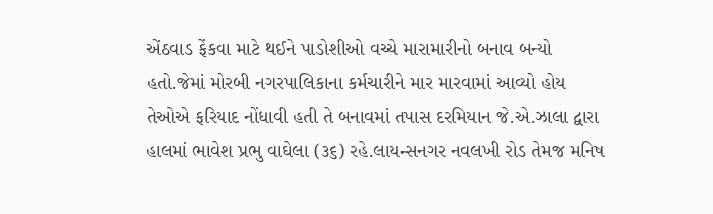એંઠવાડ ફેંકવા માટે થઈને પાડોશીઓ વચ્ચે મારામારીનો બનાવ બન્યો હતો.જેમાં મોરબી નગરપાલિકાના કર્મચારીને માર મારવામાં આવ્યો હોય તેઓએ ફરિયાદ નોંધાવી હતી તે બનાવમાં તપાસ દરમિયાન જે.એ.ઝાલા દ્વારા હાલમાં ભાવેશ પ્રભુ વાઘેલા (૩૬) રહે.લાયન્સનગર નવલખી રોડ તેમજ મનિષ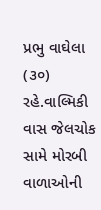પ્રભુ વાઘેલા (૩૦) રહે.વાલ્મિકી વાસ જેલચોક સામે મોરબી વાળાઓની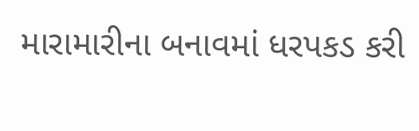મારામારીના બનાવમાં ધરપકડ કરી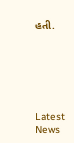હતી.






Latest News